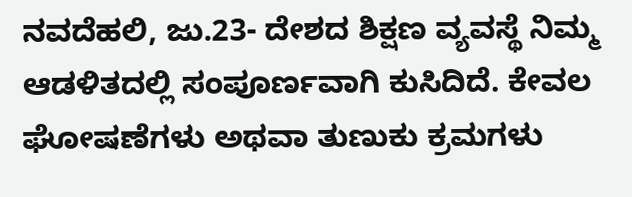ನವದೆಹಲಿ, ಜು.23- ದೇಶದ ಶಿಕ್ಷಣ ವ್ಯವಸ್ಥೆ ನಿಮ್ಮ ಆಡಳಿತದಲ್ಲಿ ಸಂಪೂರ್ಣವಾಗಿ ಕುಸಿದಿದೆ. ಕೇವಲ ಘೋಷಣೆಗಳು ಅಥವಾ ತುಣುಕು ಕ್ರಮಗಳು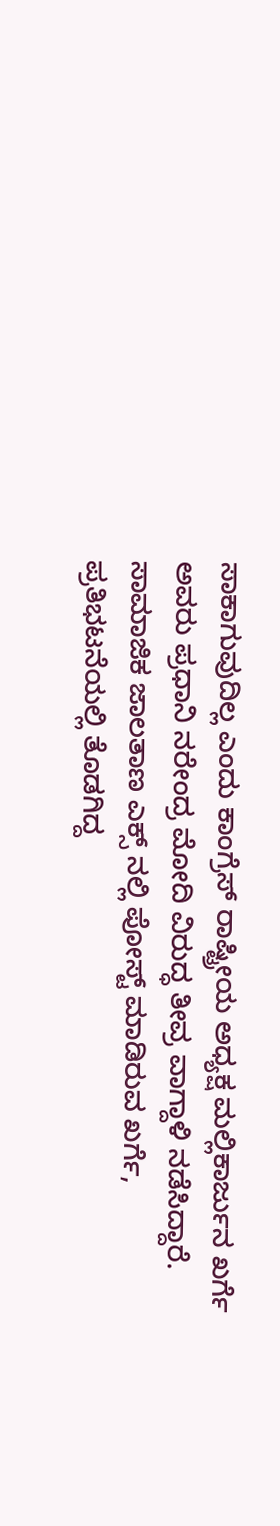ಸಾಕಾಗುವುದಿಲ್ಲ ಎಂದು ಕಾಂಗ್ರೆಸ್ ರಾಷ್ಟ್ರೀಯ ಅಧ್ಯಕ್ಷ ಮಲ್ಲಿಕಾರ್ಜುನ ಖರ್ಗೆ ಅವರು ಪ್ರಧಾನಿ ನರೇಂದ್ರ ಮೋದಿ ವಿರುದ್ಧ ತೀವ್ರ ವಾಗ್ದಾಳಿ ನಡೆಸಿದ್ದಾರೆ.
ಸಾಮಾಜಿಕ ಜಾಲತಾಣ ಎಕ್ಸ್ ನಲ್ಲಿ ಪೋಸ್ಟ್ ಮಾಡಿರುವ ಖರ್ಗೆ, ಪ್ರತಿಭಟನೆಯಲ್ಲಿ ತೊಡಗಿದ್ದ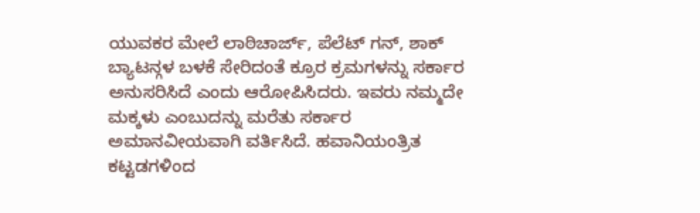ಯುವಕರ ಮೇಲೆ ಲಾಠಿಚಾರ್ಜ್, ಪೆಲೆಟ್ ಗನ್, ಶಾಕ್ ಬ್ಯಾಟನ್ಗಳ ಬಳಕೆ ಸೇರಿದಂತೆ ಕ್ರೂರ ಕ್ರಮಗಳನ್ನು ಸರ್ಕಾರ ಅನುಸರಿಸಿದೆ ಎಂದು ಆರೋಪಿಸಿದರು. ಇವರು ನಮ್ಮದೇ ಮಕ್ಕಳು ಎಂಬುದನ್ನು ಮರೆತು ಸರ್ಕಾರ ಅಮಾನವೀಯವಾಗಿ ವರ್ತಿಸಿದೆ. ಹವಾನಿಯಂತ್ರಿತ ಕಟ್ಟಡಗಳಿಂದ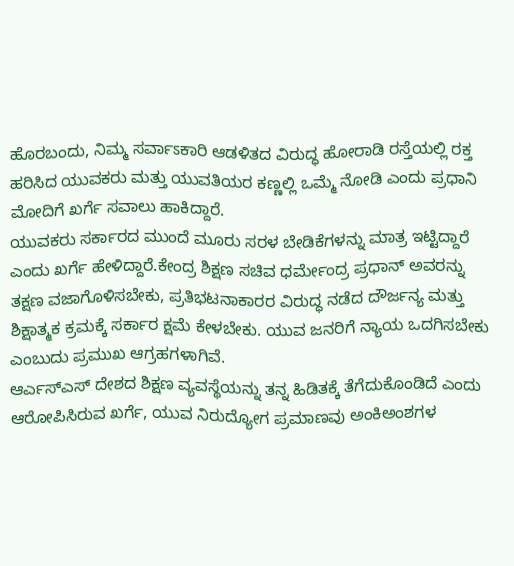ಹೊರಬಂದು, ನಿಮ್ಮ ಸರ್ವಾಽಕಾರಿ ಆಡಳಿತದ ವಿರುದ್ಧ ಹೋರಾಡಿ ರಸ್ತೆಯಲ್ಲಿ ರಕ್ತ ಹರಿಸಿದ ಯುವಕರು ಮತ್ತು ಯುವತಿಯರ ಕಣ್ಣಲ್ಲಿ ಒಮ್ಮೆ ನೋಡಿ ಎಂದು ಪ್ರಧಾನಿ ಮೋದಿಗೆ ಖರ್ಗೆ ಸವಾಲು ಹಾಕಿದ್ದಾರೆ.
ಯುವಕರು ಸರ್ಕಾರದ ಮುಂದೆ ಮೂರು ಸರಳ ಬೇಡಿಕೆಗಳನ್ನು ಮಾತ್ರ ಇಟ್ಟಿದ್ದಾರೆ ಎಂದು ಖರ್ಗೆ ಹೇಳಿದ್ದಾರೆ.ಕೇಂದ್ರ ಶಿಕ್ಷಣ ಸಚಿವ ಧರ್ಮೇಂದ್ರ ಪ್ರಧಾನ್ ಅವರನ್ನು ತಕ್ಷಣ ವಜಾಗೊಳಿಸಬೇಕು, ಪ್ರತಿಭಟನಾಕಾರರ ವಿರುದ್ಧ ನಡೆದ ದೌರ್ಜನ್ಯ ಮತ್ತು ಶಿಕ್ಷಾತ್ಮಕ ಕ್ರಮಕ್ಕೆ ಸರ್ಕಾರ ಕ್ಷಮೆ ಕೇಳಬೇಕು. ಯುವ ಜನರಿಗೆ ನ್ಯಾಯ ಒದಗಿಸಬೇಕು ಎಂಬುದು ಪ್ರಮುಖ ಆಗ್ರಹಗಳಾಗಿವೆ.
ಆರ್ಎಸ್ಎಸ್ ದೇಶದ ಶಿಕ್ಷಣ ವ್ಯವಸ್ಥೆಯನ್ನು ತನ್ನ ಹಿಡಿತಕ್ಕೆ ತೆಗೆದುಕೊಂಡಿದೆ ಎಂದು ಆರೋಪಿಸಿರುವ ಖರ್ಗೆ, ಯುವ ನಿರುದ್ಯೋಗ ಪ್ರಮಾಣವು ಅಂಕಿಅಂಶಗಳ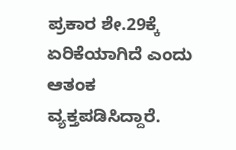ಪ್ರಕಾರ ಶೇ.29ಕ್ಕೆ ಏರಿಕೆಯಾಗಿದೆ ಎಂದು ಆತಂಕ ವ್ಯಕ್ತಪಡಿಸಿದ್ದಾರೆ.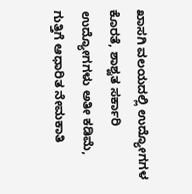ಖಾಸಗಿ ವಲಯದಲ್ಲಿ ಉದ್ಯೋಗಗಳ ಕೊರತೆ, ಶಾಶ್ವತ ಸರ್ಕಾರಿ ಉದ್ಯೋಗಗಳು ಅತೀ ಕಡಿಮೆ, ಗುತ್ತಿಗೆ ಆಧಾರಿತ ನೇಮಕಾತಿ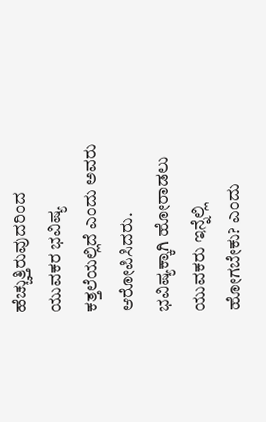ಹೆಚ್ಚುತ್ತಿರುವುದರಿಂದ ಯುವಕರ ಭವಿಷ್ಯ ಕತ್ತಲೆಯಲ್ಲಿದೆ ಎಂದು ಅವರು ಆರೋಪಿಸಿದರು. ಭವಿಷ್ಯಕ್ಕಾಗಿ ಹೋರಾಡಲು ಯುವಕರು ಇನ್ನೆಲ್ಲಿ ಹೋಗಬೇಕು? ಎಂದು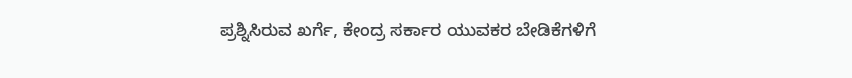ಪ್ರಶ್ನಿಸಿರುವ ಖರ್ಗೆ, ಕೇಂದ್ರ ಸರ್ಕಾರ ಯುವಕರ ಬೇಡಿಕೆಗಳಿಗೆ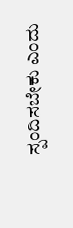ಸ್ಪಂದಿಸಬೇಕು ಎಂದು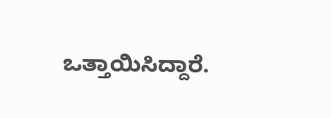ಒತ್ತಾಯಿಸಿದ್ದಾರೆ.